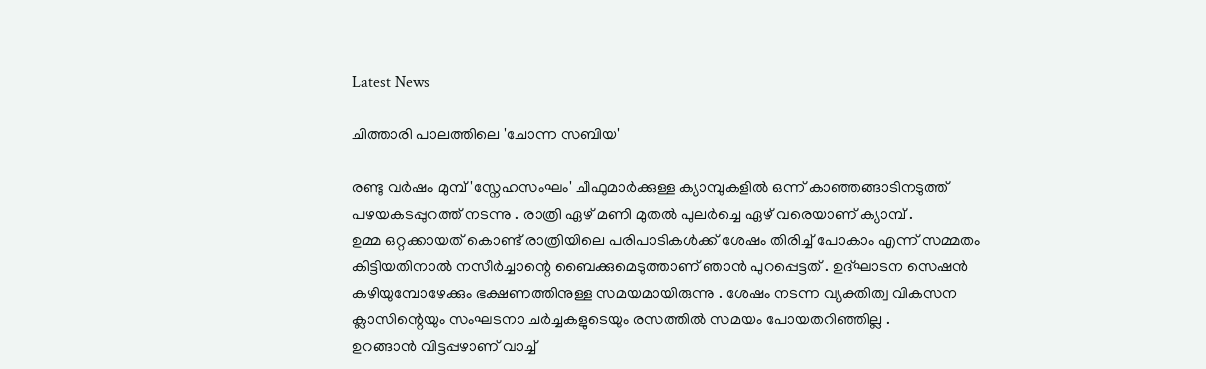Latest News

ചിത്താരി പാലത്തിലെ 'ചോന്ന സബിയ'

രണ്ടു വര്‍ഷം മുമ്പ് 'സ്നേഹസംഘം' ചീഫുമാര്‍ക്കുള്ള ക്യാമ്പുകളില്‍ ഒന്ന് കാഞ്ഞങ്ങാടിനടുത്ത് പഴയകടപ്പുറത്ത് നടന്നു . രാത്രി ഏഴ് മണി മുതല്‍ പുലര്‍ച്ചെ ഏഴ് വരെയാണ് ക്യാമ്പ് .
ഉമ്മ ഒറ്റക്കായത് കൊണ്ട് രാത്രിയിലെ പരിപാടികള്‍ക്ക് ശേഷം തിരിച്ച് പോകാം എന്ന് സമ്മതം കിട്ടിയതിനാല്‍ നസീര്‍ച്ചാന്റെ ബൈക്കുമെടുത്താണ് ഞാന്‍ പുറപ്പെട്ടത് . ഉദ്ഘാടന സെഷന്‍ കഴിയുമ്പോഴേക്കും ഭക്ഷണത്തിനുള്ള സമയമായിരുന്നു . ശേഷം നടന്ന വ്യക്തിത്വ വികസന ക്ലാസിന്റെയും സംഘടനാ ചര്‍ച്ചകളുടെയും രസത്തില്‍ സമയം പോയതറിഞ്ഞില്ല .
ഉറങ്ങാന്‍ വിട്ടപ്പഴാണ് വാച്ച്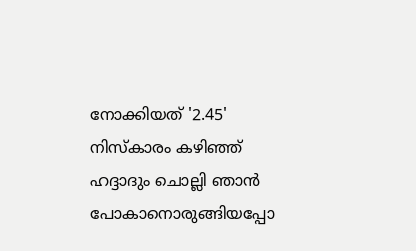നോക്കിയത് '2.45'
നിസ്കാരം കഴിഞ്ഞ് ഹദ്ദാദും ചൊല്ലി ഞാന്‍ പോകാനൊരുങ്ങിയപ്പോ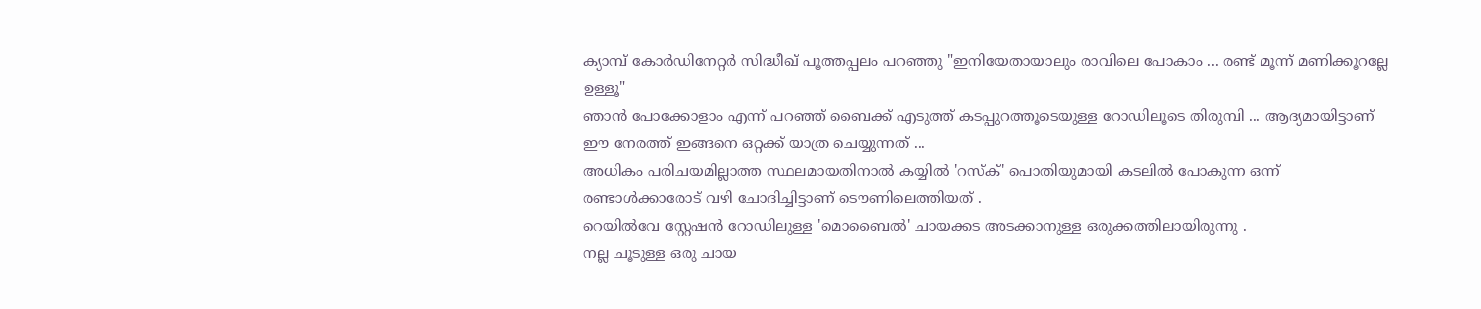ക്യാമ്പ് കോര്‍ഡിനേറ്റര്‍ സിദ്ധീഖ് പൂത്തപ്പലം പറഞ്ഞു "ഇനിയേതായാലും രാവിലെ പോകാം ... രണ്ട് മൂന്ന് മണിക്കൂറല്ലേ ഉള്ളൂ"
ഞാന്‍ പോക്കോളാം എന്ന് പറഞ്ഞ് ബൈക്ക് എടുത്ത് കടപ്പുറത്തൂടെയുള്ള റോഡിലൂടെ തിരുമ്പി ... ആദ്യമായിട്ടാണ് ഈ നേരത്ത് ഇങ്ങനെ ഒറ്റക്ക് യാത്ര ചെയ്യുന്നത് ...
അധികം പരിചയമില്ലാത്ത സ്ഥലമായതിനാല്‍ കയ്യില്‍ 'റസ്ക്' പൊതിയുമായി കടലില്‍ പോകുന്ന ഒന്ന് രണ്ടാള്‍ക്കാരോട് വഴി ചോദിച്ചിട്ടാണ് ടൌണിലെത്തിയത് .
റെയില്‍വേ സ്റ്റേഷന്‍ റോഡിലുള്ള 'മൊബൈല്‍' ചായക്കട അടക്കാനുള്ള ഒരുക്കത്തിലായിരുന്നു .
നല്ല ചൂടുള്ള ഒരു ചായ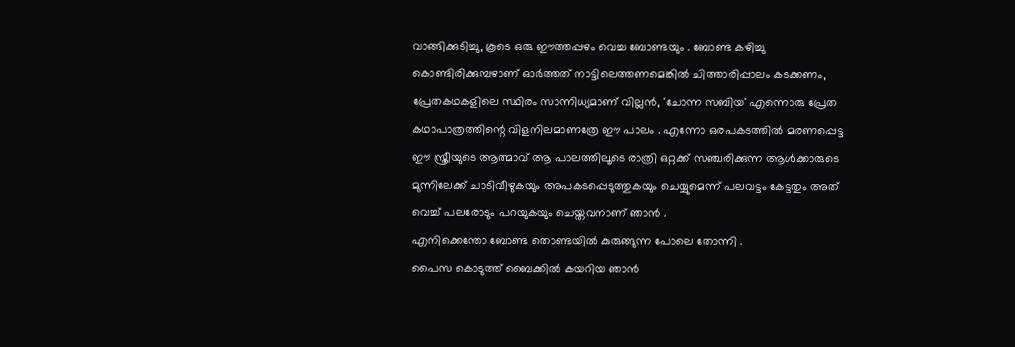വാങ്ങിക്കുടിച്ചു, കൂടെ ഒരു ഈത്തപ്പഴം വെച്ച ബോണ്ടയും . ബോണ്ട കഴിച്ചു കൊണ്ടിരിക്കുമ്പഴാണ് ഓര്‍ത്തത് നാട്ടിലെത്തണമെങ്കില്‍ ചിത്താരിപ്പാലം കടക്കണം, പ്രേതകഥകളിലെ സ്ഥിരം സാന്നിധ്യമാണ് വില്ലന്‍, 'ചോന്ന സബിയ' എന്നൊരു പ്രേത കഥാപാത്രത്തിന്റെ വിളനിലമാണത്രേ ഈ പാലം . എന്നോ ഒരപകടത്തില്‍ മരണപ്പെട്ട ഈ സ്ത്രീയുടെ ആത്മാവ് ആ പാലത്തിലൂടെ രാത്രി ഒറ്റക്ക് സഞ്ചരിക്കുന്ന ആള്‍ക്കാരുടെ മുന്നിലേക്ക് ചാടിവീഴുകയും അപകടപ്പെടുത്തുകയും ചെയ്യുമെന്ന് പലവട്ടം കേട്ടതും അത് വെച്ച് പലരോടും പറയുകയും ചെയ്തവനാണ് ഞാന്‍ .
എനിക്കെന്തോ ബോണ്ട തൊണ്ടയില്‍ കുരുങ്ങുന്ന പോലെ തോന്നി .
പൈസ കൊടുത്ത് ബൈക്കില്‍ കയറിയ ഞാന്‍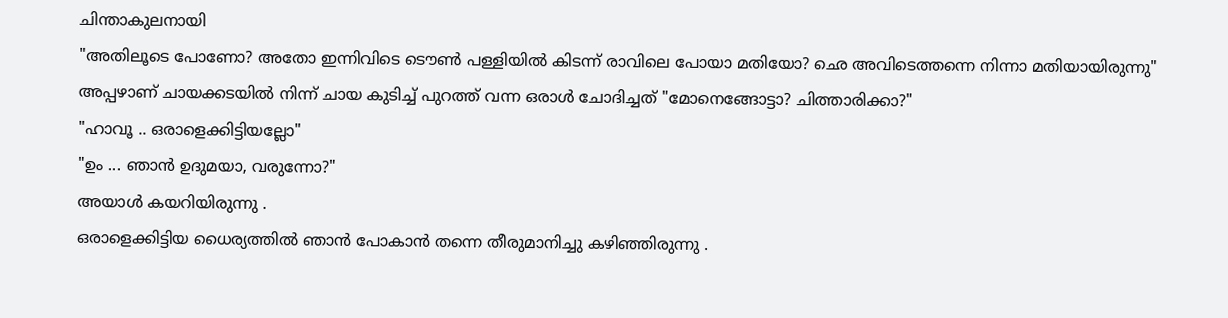ചിന്താകുലനായി
"അതിലൂടെ പോണോ? അതോ ഇന്നിവിടെ ടൌണ്‍ പള്ളിയില്‍ കിടന്ന് രാവിലെ പോയാ മതിയോ? ഛെ അവിടെത്തന്നെ നിന്നാ മതിയായിരുന്നു"
അപ്പഴാണ് ചായക്കടയില്‍ നിന്ന് ചായ കുടിച്ച് പുറത്ത് വന്ന ഒരാള്‍ ചോദിച്ചത് "മോനെങ്ങോട്ടാ? ചിത്താരിക്കാ?"
"ഹാവൂ .. ഒരാളെക്കിട്ടിയല്ലോ"
"ഉം ... ഞാന്‍ ഉദുമയാ, വരുന്നോ?"
അയാള്‍ കയറിയിരുന്നു .
ഒരാളെക്കിട്ടിയ ധൈര്യത്തില്‍ ഞാന്‍ പോകാന്‍ തന്നെ തീരുമാനിച്ചു കഴിഞ്ഞിരുന്നു .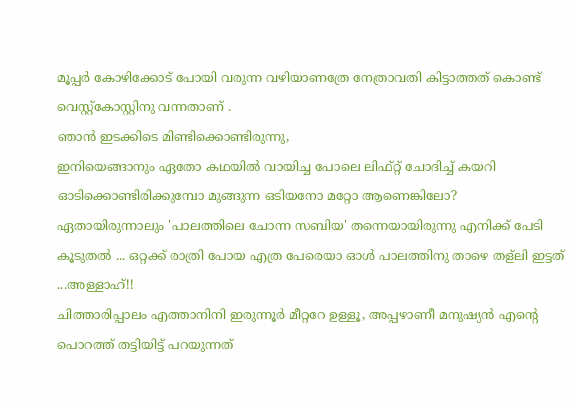മൂപ്പര്‍ കോഴിക്കോട് പോയി വരുന്ന വഴിയാണത്രേ നേത്രാവതി കിട്ടാത്തത് കൊണ്ട് വെസ്റ്റ്കോസ്റ്റിനു വന്നതാണ് .
ഞാന്‍ ഇടക്കിടെ മിണ്ടിക്കൊണ്ടിരുന്നു,
ഇനിയെങ്ങാനും ഏതോ കഥയില്‍ വായിച്ച പോലെ ലിഫ്റ്റ് ചോദിച്ച് കയറി ഓടിക്കൊണ്ടിരിക്കുമ്പോ മുങ്ങുന്ന ഒടിയനോ മറ്റോ ആണെങ്കിലോ? ഏതായിരുന്നാലും 'പാലത്തിലെ ചോന്ന സബിയ' തന്നെയായിരുന്നു എനിക്ക് പേടി കൂടുതല്‍ ... ഒറ്റക്ക് രാത്രി പോയ എത്ര പേരെയാ ഓള്‍ പാലത്തിനു താഴെ തള്ലി ഇട്ടത് ...അള്ളാഹ്!!
ചിത്താരിപ്പാലം എത്താനിനി ഇരുന്നൂര്‍ മീറ്ററേ ഉള്ളൂ, അപ്പഴാണീ മനുഷ്യന്‍ എന്റെ പൊറത്ത് തട്ടിയിട്ട് പറയുന്നത്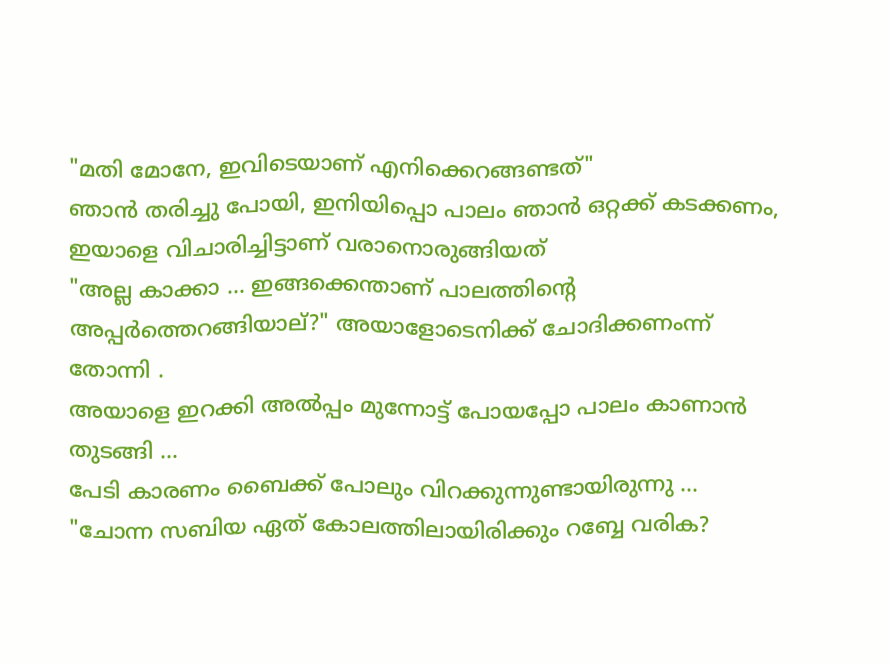"മതി മോനേ, ഇവിടെയാണ് എനിക്കെറങ്ങണ്ടത്"
ഞാന്‍ തരിച്ചു പോയി, ഇനിയിപ്പൊ പാലം ഞാന്‍ ഒറ്റക്ക് കടക്കണം, ഇയാളെ വിചാരിച്ചിട്ടാണ് വരാനൊരുങ്ങിയത്
"അല്ല കാക്കാ ... ഇങ്ങക്കെന്താണ് പാലത്തിന്റെ അപ്പര്‍ത്തെറങ്ങിയാല്?" അയാളോടെനിക്ക് ചോദിക്കണംന്ന് തോന്നി .
അയാളെ ഇറക്കി അല്‍പ്പം മുന്നോട്ട് പോയപ്പോ പാലം കാണാന്‍ തുടങ്ങി ...
പേടി കാരണം ബൈക്ക് പോലും വിറക്കുന്നുണ്ടായിരുന്നു ...
"ചോന്ന സബിയ ഏത് കോലത്തിലായിരിക്കും റബ്ബേ വരിക?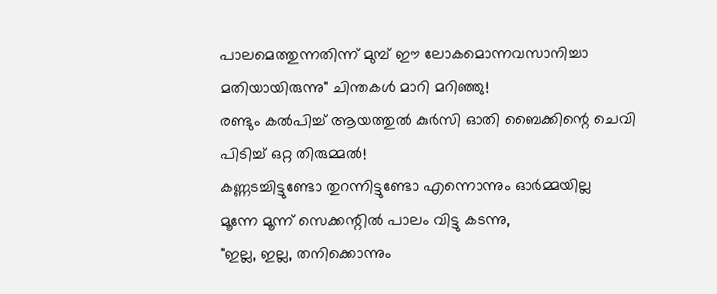പാലമെത്തുന്നതിന്ന് മുമ്പ് ഈ ലോകമൊന്നവസാനിച്ചാ മതിയായിരുന്നു" ചിന്തകള്‍ മാറി മറിഞ്ഞു!
രണ്ടും കല്‍പിച്ച് ആയത്തുല്‍ കുര്‍സി ഓതി ബൈക്കിന്റെ ചെവി പിടിച്ച് ഒറ്റ തിരുമ്മല്‍!
കണ്ണടച്ചിട്ടുണ്ടോ തുറന്നിട്ടുണ്ടോ എന്നൊന്നും ഓര്‍മ്മയില്ല
മൂന്നേ മൂന്ന് സെക്കന്റില്‍ പാലം വിട്ടു കടന്നു,
"ഇല്ല, ഇല്ല, തനിക്കൊന്നും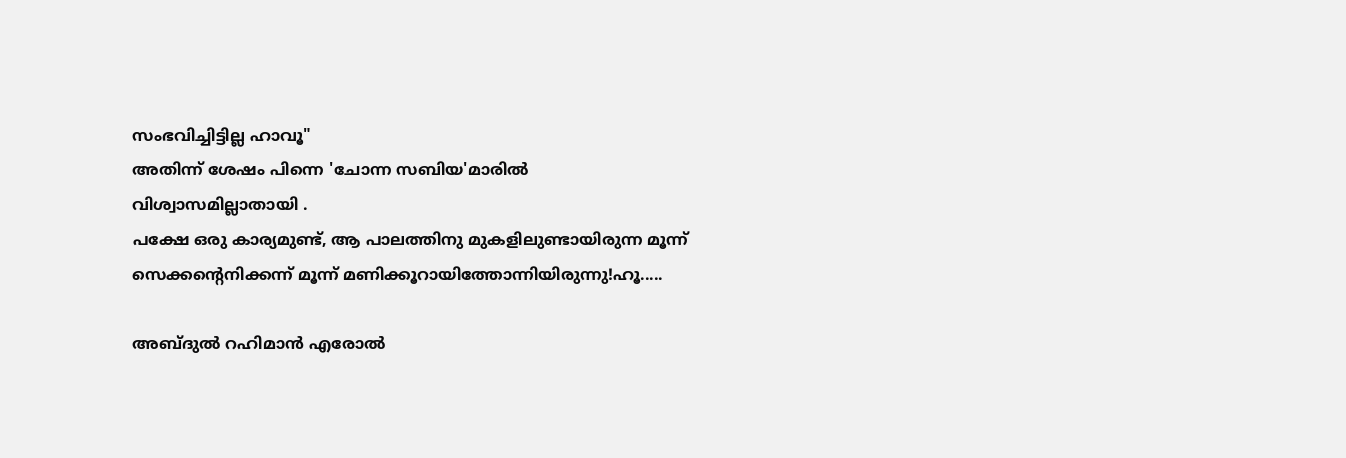സംഭവിച്ചിട്ടില്ല ഹാവൂ"
അതിന്ന് ശേഷം പിന്നെ 'ചോന്ന സബിയ'മാരില്‍ വിശ്വാസമില്ലാതായി .
പക്ഷേ ഒരു കാര്യമുണ്ട്, ആ പാലത്തിനു മുകളിലുണ്ടായിരുന്ന മൂന്ന് സെക്കന്റെനിക്കന്ന് മൂന്ന് മണിക്കൂറായിത്തോന്നിയിരുന്നു!ഹൂ.....

അബ്ദുല്‍ റഹിമാന്‍ എരോല്‍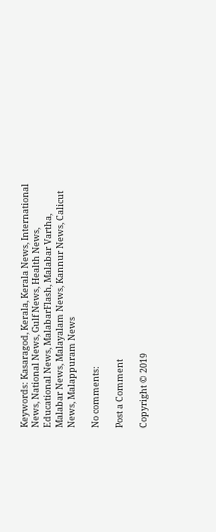Keywords: Kasaragod, Kerala, Kerala News, International News, National News, Gulf News, Health News, Educational News, MalabarFlash, Malabar Vartha, Malabar News, Malayalam News, Kannur News, Calicut News, Malappuram News

No comments:

Post a Comment

Copyright © 2019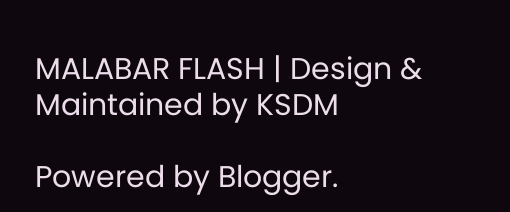MALABAR FLASH | Design & Maintained by KSDM

Powered by Blogger.